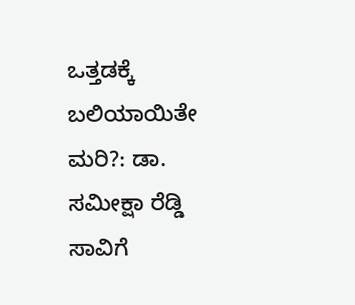ಒತ್ತಡಕ್ಕೆ ಬಲಿಯಾಯಿತೇ ಮರಿ?: ಡಾ. ಸಮೀಕ್ಷಾ ರೆಡ್ಡಿ ಸಾವಿಗೆ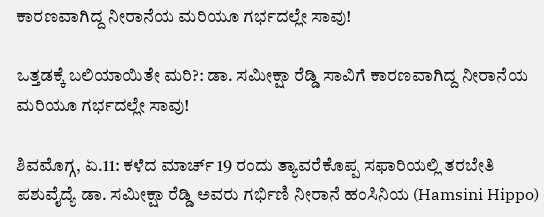ಕಾರಣವಾಗಿದ್ದ ನೀರಾನೆಯ ಮರಿಯೂ ಗರ್ಭದಲ್ಲೇ ಸಾವು!

ಒತ್ತಡಕ್ಕೆ ಬಲಿಯಾಯಿತೇ ಮರಿ?: ಡಾ. ಸಮೀಕ್ಷಾ ರೆಡ್ಡಿ ಸಾವಿಗೆ ಕಾರಣವಾಗಿದ್ದ ನೀರಾನೆಯ ಮರಿಯೂ ಗರ್ಭದಲ್ಲೇ ಸಾವು!

ಶಿವಮೊಗ್ಗ, ಏ.11: ಕಳೆದ ಮಾರ್ಚ್ 19 ರಂದು ತ್ಯಾವರೆಕೊಪ್ಪ ಸಫಾರಿಯಲ್ಲಿ ತರಬೇತಿ ಪಶುವೈದ್ಯೆ ಡಾ. ಸಮೀಕ್ಷಾ ರೆಡ್ಡಿ ಅವರು ಗರ್ಭಿಣಿ ನೀರಾನೆ ಹಂಸಿನಿಯ (Hamsini Hippo)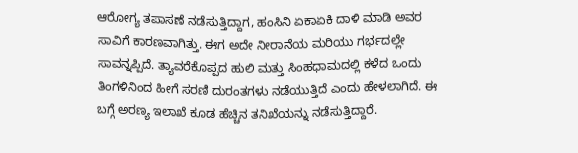ಆರೋಗ್ಯ ತಪಾಸಣೆ ನಡೆಸುತ್ತಿದ್ದಾಗ, ಹಂಸಿನಿ ಏಕಾಏಕಿ ದಾಳಿ ಮಾಡಿ ಅವರ ಸಾವಿಗೆ ಕಾರಣವಾಗಿತ್ತು. ಈಗ ಅದೇ ನೀರಾನೆಯ ಮರಿಯು ಗರ್ಭದಲ್ಲೇ ಸಾವನ್ನಪ್ಪಿದೆ. ತ್ಯಾವರೆಕೊಪ್ಪದ ಹುಲಿ ಮತ್ತು ಸಿಂಹಧಾಮದಲ್ಲಿ ಕಳೆದ ಒಂದು ತಿಂಗಳಿನಿಂದ ಹೀಗೆ ಸರಣಿ ದುರಂತಗಳು ನಡೆಯುತ್ತಿದೆ ಎಂದು ಹೇಳಲಾಗಿದೆ. ಈ ಬಗ್ಗೆ ಅರಣ್ಯ ಇಲಾಖೆ ಕೂಡ ಹೆಚ್ಚಿನ ತನಿಖೆಯನ್ನು ನಡೆಸುತ್ತಿದ್ದಾರೆ.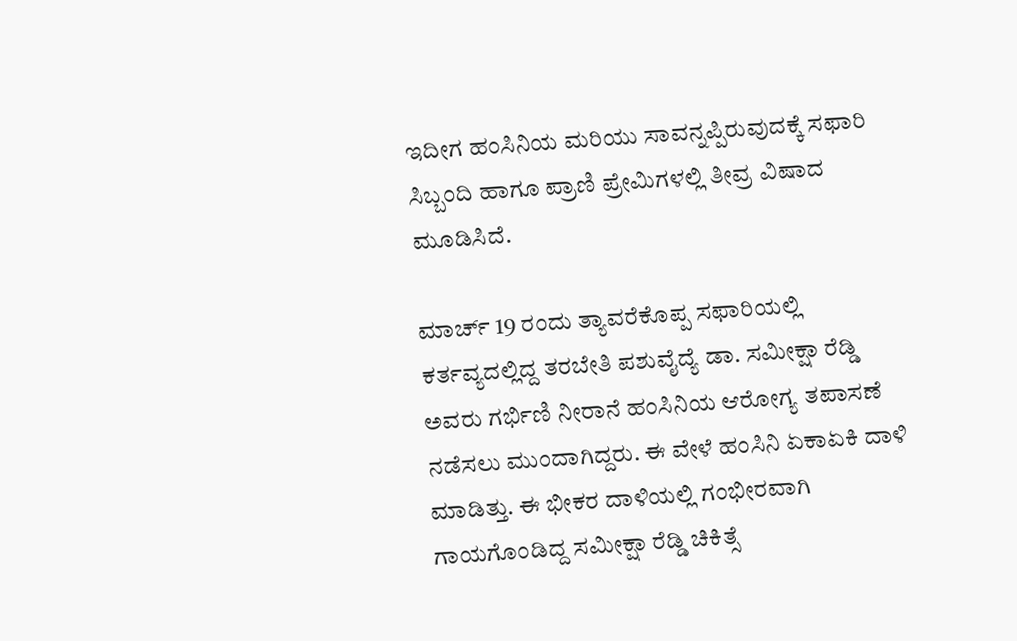ಇದೀಗ ಹಂಸಿನಿಯ ಮರಿಯು ಸಾವನ್ನಪ್ಪಿರುವುದಕ್ಕೆ ಸಫಾರಿ ಸಿಬ್ಬಂದಿ ಹಾಗೂ ಪ್ರಾಣಿ ಪ್ರೇಮಿಗಳಲ್ಲಿ ತೀವ್ರ ವಿಷಾದ ಮೂಡಿಸಿದೆ.

ಮಾರ್ಚ್ 19 ರಂದು ತ್ಯಾವರೆಕೊಪ್ಪ ಸಫಾರಿಯಲ್ಲಿ ಕರ್ತವ್ಯದಲ್ಲಿದ್ದ ತರಬೇತಿ ಪಶುವೈದ್ಯೆ ಡಾ. ಸಮೀಕ್ಷಾ ರೆಡ್ಡಿ ಅವರು ಗರ್ಭಿಣಿ ನೀರಾನೆ ಹಂಸಿನಿಯ ಆರೋಗ್ಯ ತಪಾಸಣೆ ನಡೆಸಲು ಮುಂದಾಗಿದ್ದರು. ಈ ವೇಳೆ ಹಂಸಿನಿ ಏಕಾಏಕಿ ದಾಳಿ ಮಾಡಿತ್ತು. ಈ ಭೀಕರ ದಾಳಿಯಲ್ಲಿ ಗಂಭೀರವಾಗಿ ಗಾಯಗೊಂಡಿದ್ದ ಸಮೀಕ್ಷಾ ರೆಡ್ಡಿ ಚಿಕಿತ್ಸೆ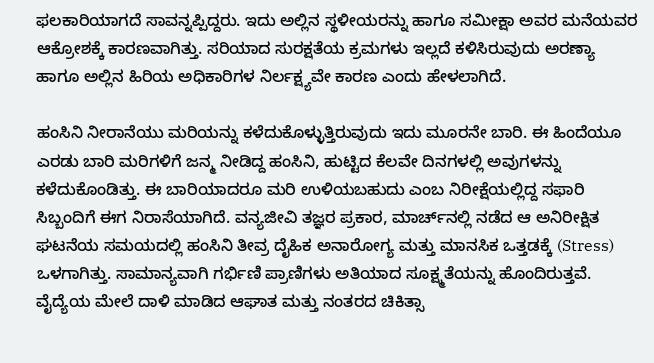ಫಲಕಾರಿಯಾಗದೆ ಸಾವನ್ನಪ್ಪಿದ್ದರು. ಇದು ಅಲ್ಲಿನ ಸ್ಥಳೀಯರನ್ನು ಹಾಗೂ ಸಮೀಕ್ಷಾ ಅವರ ಮನೆಯವರ ಆಕ್ರೋಶಕ್ಕೆ ಕಾರಣವಾಗಿತ್ತು. ಸರಿಯಾದ ಸುರಕ್ಷತೆಯ ಕ್ರಮಗಳು ಇಲ್ಲದೆ ಕಳಿಸಿರುವುದು ಅರಣ್ಯಾ ಹಾಗೂ ಅಲ್ಲಿನ ಹಿರಿಯ ಅಧಿಕಾರಿಗಳ ನಿರ್ಲಕ್ಷ್ಯವೇ ಕಾರಣ ಎಂದು ಹೇಳಲಾಗಿದೆ.

ಹಂಸಿನಿ ನೀರಾನೆಯು ಮರಿಯನ್ನು ಕಳೆದುಕೊಳ್ಳುತ್ತಿರುವುದು ಇದು ಮೂರನೇ ಬಾರಿ. ಈ ಹಿಂದೆಯೂ ಎರಡು ಬಾರಿ ಮರಿಗಳಿಗೆ ಜನ್ಮ ನೀಡಿದ್ದ ಹಂಸಿನಿ, ಹುಟ್ಟಿದ ಕೆಲವೇ ದಿನಗಳಲ್ಲಿ ಅವುಗಳನ್ನು ಕಳೆದುಕೊಂಡಿತ್ತು. ಈ ಬಾರಿಯಾದರೂ ಮರಿ ಉಳಿಯಬಹುದು ಎಂಬ ನಿರೀಕ್ಷೆಯಲ್ಲಿದ್ದ ಸಫಾರಿ ಸಿಬ್ಬಂದಿಗೆ ಈಗ ನಿರಾಸೆಯಾಗಿದೆ. ವನ್ಯಜೀವಿ ತಜ್ಞರ ಪ್ರಕಾರ, ಮಾರ್ಚ್‌ನಲ್ಲಿ ನಡೆದ ಆ ಅನಿರೀಕ್ಷಿತ ಘಟನೆಯ ಸಮಯದಲ್ಲಿ ಹಂಸಿನಿ ತೀವ್ರ ದೈಹಿಕ ಅನಾರೋಗ್ಯ ಮತ್ತು ಮಾನಸಿಕ ಒತ್ತಡಕ್ಕೆ (Stress) ಒಳಗಾಗಿತ್ತು. ಸಾಮಾನ್ಯವಾಗಿ ಗರ್ಭಿಣಿ ಪ್ರಾಣಿಗಳು ಅತಿಯಾದ ಸೂಕ್ಷ್ಮತೆಯನ್ನು ಹೊಂದಿರುತ್ತವೆ. ವೈದ್ಯೆಯ ಮೇಲೆ ದಾಳಿ ಮಾಡಿದ ಆಘಾತ ಮತ್ತು ನಂತರದ ಚಿಕಿತ್ಸಾ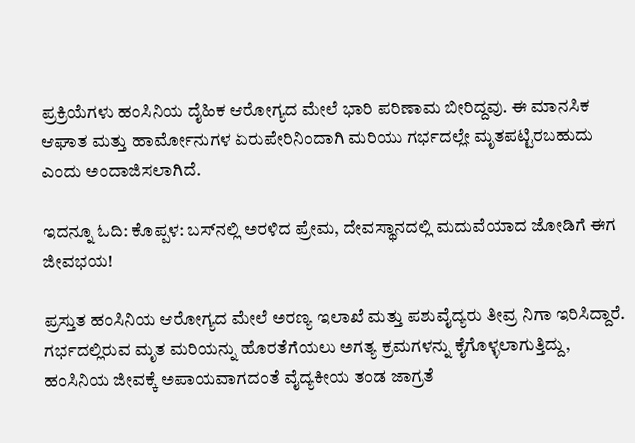ಪ್ರಕ್ರಿಯೆಗಳು ಹಂಸಿನಿಯ ದೈಹಿಕ ಆರೋಗ್ಯದ ಮೇಲೆ ಭಾರಿ ಪರಿಣಾಮ ಬೀರಿದ್ದವು. ಈ ಮಾನಸಿಕ ಆಘಾತ ಮತ್ತು ಹಾರ್ಮೋನುಗಳ ಏರುಪೇರಿನಿಂದಾಗಿ ಮರಿಯು ಗರ್ಭದಲ್ಲೇ ಮೃತಪಟ್ಟಿರಬಹುದು ಎಂದು ಅಂದಾಜಿಸಲಾಗಿದೆ.

ಇದನ್ನೂ ಓದಿ: ಕೊಪ್ಪಳ: ಬಸ್‌ನಲ್ಲಿ ಅರಳಿದ ಪ್ರೇಮ, ದೇವಸ್ಥಾನದಲ್ಲಿ ಮದುವೆಯಾದ ಜೋಡಿಗೆ ಈಗ ಜೀವಭಯ!

ಪ್ರಸ್ತುತ ಹಂಸಿನಿಯ ಆರೋಗ್ಯದ ಮೇಲೆ ಅರಣ್ಯ ಇಲಾಖೆ ಮತ್ತು ಪಶುವೈದ್ಯರು ತೀವ್ರ ನಿಗಾ ಇರಿಸಿದ್ದಾರೆ. ಗರ್ಭದಲ್ಲಿರುವ ಮೃತ ಮರಿಯನ್ನು ಹೊರತೆಗೆಯಲು ಅಗತ್ಯ ಕ್ರಮಗಳನ್ನು ಕೈಗೊಳ್ಳಲಾಗುತ್ತಿದ್ದು, ಹಂಸಿನಿಯ ಜೀವಕ್ಕೆ ಅಪಾಯವಾಗದಂತೆ ವೈದ್ಯಕೀಯ ತಂಡ ಜಾಗ್ರತೆ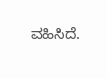ವಹಿಸಿದೆ.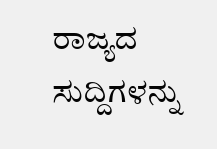ರಾಜ್ಯದ ಸುದ್ದಿಗಳನ್ನು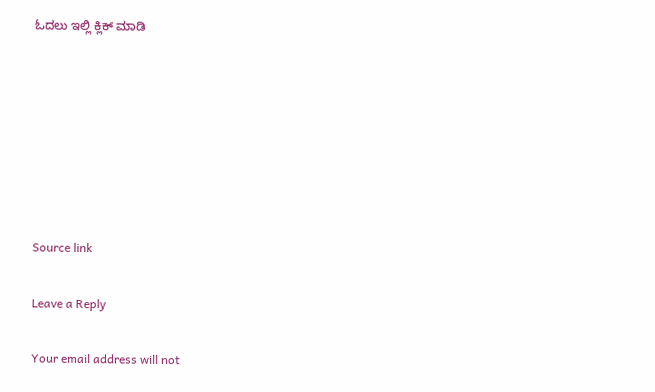ಓದಲು ಇಲ್ಲಿ ಕ್ಲಿಕ್ ಮಾಡಿ







Source link

Leave a Reply

Your email address will not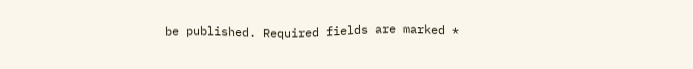be published. Required fields are marked *